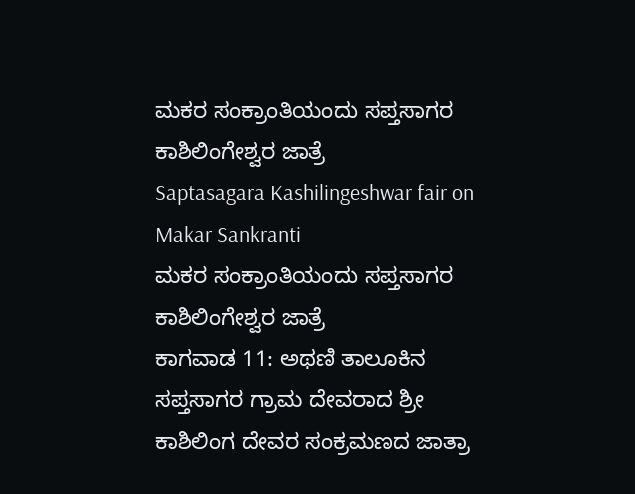ಮಕರ ಸಂಕ್ರಾಂತಿಯಂದು ಸಪ್ತಸಾಗರ ಕಾಶಿಲಿಂಗೇಶ್ವರ ಜಾತ್ರೆ
Saptasagara Kashilingeshwar fair on Makar Sankranti
ಮಕರ ಸಂಕ್ರಾಂತಿಯಂದು ಸಪ್ತಸಾಗರ ಕಾಶಿಲಿಂಗೇಶ್ವರ ಜಾತ್ರೆ
ಕಾಗವಾಡ 11: ಅಥಣಿ ತಾಲೂಕಿನ ಸಪ್ತಸಾಗರ ಗ್ರಾಮ ದೇವರಾದ ಶ್ರೀ ಕಾಶಿಲಿಂಗ ದೇವರ ಸಂಕ್ರಮಣದ ಜಾತ್ರಾ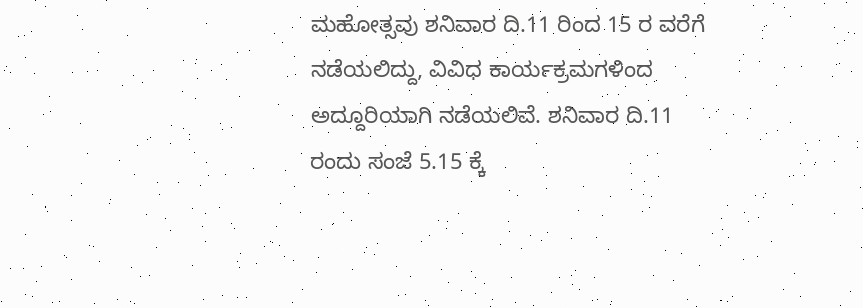ಮಹೋತ್ಸವು ಶನಿವಾರ ದಿ.11 ರಿಂದ 15 ರ ವರೆಗೆ ನಡೆಯಲಿದ್ದು, ವಿವಿಧ ಕಾರ್ಯಕ್ರಮಗಳಿಂದ ಅದ್ದೂರಿಯಾಗಿ ನಡೆಯಲಿವೆ. ಶನಿವಾರ ದಿ.11 ರಂದು ಸಂಜೆ 5.15 ಕ್ಕೆ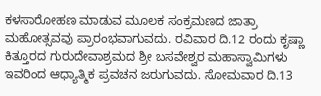ಕಳಸಾರೋಹಣ ಮಾಡುವ ಮೂಲಕ ಸಂಕ್ರಮಣದ ಜಾತ್ರಾ ಮಹೋತ್ಸವವು ಪ್ರಾರಂಭವಾಗುವದು. ರವಿವಾರ ದಿ.12 ರಂದು ಕೃಷ್ಣಾ ಕಿತ್ತೂರದ ಗುರುದೇವಾಶ್ರಮದ ಶ್ರೀ ಬಸವೇಶ್ವರ ಮಹಾಸ್ವಾಮಿಗಳು ಇವರಿಂದ ಆಧ್ಯಾತ್ಮಿಕ ಪ್ರವಚನ ಜರುಗುವದು. ಸೋಮವಾರ ದಿ.13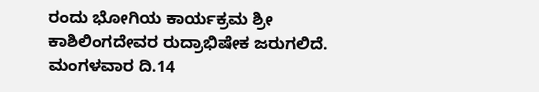ರಂದು ಭೋಗಿಯ ಕಾರ್ಯಕ್ರಮ ಶ್ರೀ ಕಾಶಿಲಿಂಗದೇವರ ರುದ್ರಾಭಿಷೇಕ ಜರುಗಲಿದೆ. ಮಂಗಳವಾರ ದಿ.14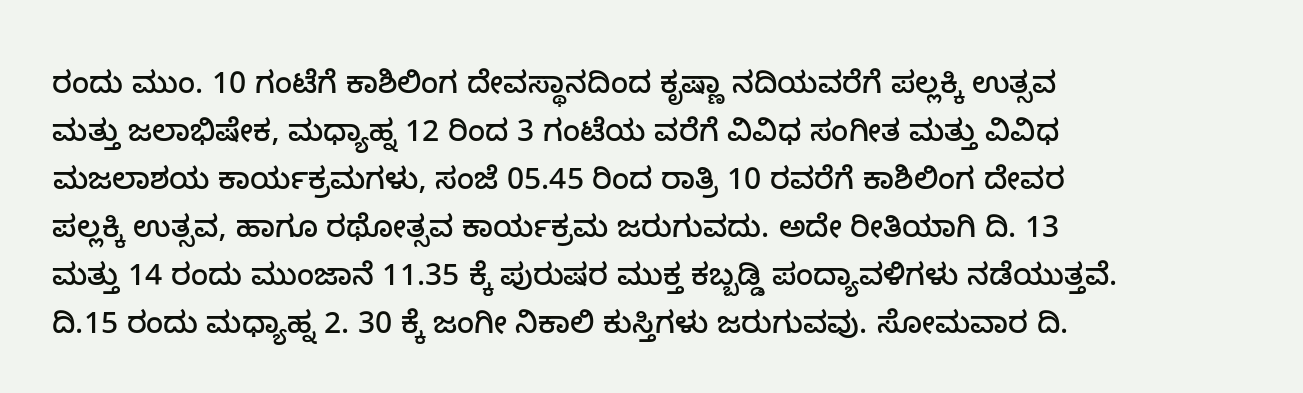ರಂದು ಮುಂ. 10 ಗಂಟೆಗೆ ಕಾಶಿಲಿಂಗ ದೇವಸ್ಥಾನದಿಂದ ಕೃಷ್ಣಾ ನದಿಯವರೆಗೆ ಪಲ್ಲಕ್ಕಿ ಉತ್ಸವ ಮತ್ತು ಜಲಾಭಿಷೇಕ, ಮಧ್ಯಾಹ್ನ 12 ರಿಂದ 3 ಗಂಟೆಯ ವರೆಗೆ ವಿವಿಧ ಸಂಗೀತ ಮತ್ತು ವಿವಿಧ ಮಜಲಾಶಯ ಕಾರ್ಯಕ್ರಮಗಳು, ಸಂಜೆ 05.45 ರಿಂದ ರಾತ್ರಿ 10 ರವರೆಗೆ ಕಾಶಿಲಿಂಗ ದೇವರ ಪಲ್ಲಕ್ಕಿ ಉತ್ಸವ, ಹಾಗೂ ರಥೋತ್ಸವ ಕಾರ್ಯಕ್ರಮ ಜರುಗುವದು. ಅದೇ ರೀತಿಯಾಗಿ ದಿ. 13 ಮತ್ತು 14 ರಂದು ಮುಂಜಾನೆ 11.35 ಕ್ಕೆ ಪುರುಷರ ಮುಕ್ತ ಕಬ್ಬಡ್ಡಿ ಪಂದ್ಯಾವಳಿಗಳು ನಡೆಯುತ್ತವೆ. ದಿ.15 ರಂದು ಮಧ್ಯಾಹ್ನ 2. 30 ಕ್ಕೆ ಜಂಗೀ ನಿಕಾಲಿ ಕುಸ್ತಿಗಳು ಜರುಗುವವು. ಸೋಮವಾರ ದಿ.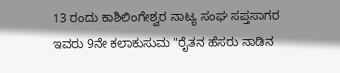13 ರಂದು ಕಾಶಿಲಿಂಗೇಶ್ವರ ನಾಟ್ಯ ಸಂಘ ಸಪ್ತಸಾಗರ ಇವರು 9ನೇ ಕಲಾಕುಸುಮ "ರೈತನ ಹೆಸರು ನಾಡಿನ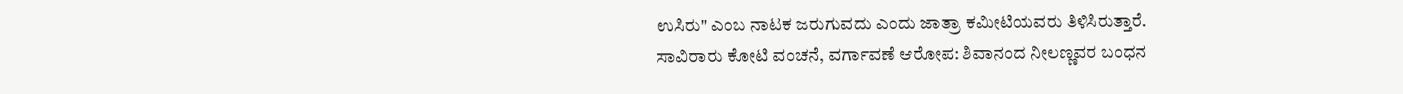ಉಸಿರು" ಎಂಬ ನಾಟಕ ಜರುಗುವದು ಎಂದು ಜಾತ್ರಾ ಕಮೀಟಿಯವರು ತಿಳಿಸಿರುತ್ತಾರೆ.
ಸಾವಿರಾರು ಕೋಟಿ ವಂಚನೆ, ವರ್ಗಾವಣೆ ಆರೋಪ: ಶಿವಾನಂದ ನೀಲಣ್ಣವರ ಬಂಧನ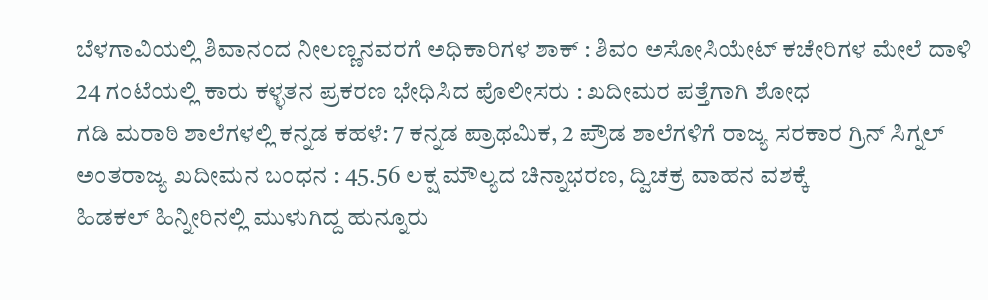ಬೆಳಗಾವಿಯಲ್ಲಿ ಶಿವಾನಂದ ನೀಲಣ್ಣನವರಗೆ ಅಧಿಕಾರಿಗಳ ಶಾಕ್ : ಶಿವಂ ಅಸೋಸಿಯೇಟ್ ಕಚೇರಿಗಳ ಮೇಲೆ ದಾಳಿ
24 ಗಂಟೆಯಲ್ಲಿ ಕಾರು ಕಳ್ಳತನ ಪ್ರಕರಣ ಭೇಧಿಸಿದ ಪೊಲೀಸರು : ಖದೀಮರ ಪತ್ತೆಗಾಗಿ ಶೋಧ
ಗಡಿ ಮರಾಠಿ ಶಾಲೆಗಳಲ್ಲಿ ಕನ್ನಡ ಕಹಳೆ: 7 ಕನ್ನಡ ಪ್ರಾಥಮಿಕ, 2 ಪ್ರೌಡ ಶಾಲೆಗಳಿಗೆ ರಾಜ್ಯ ಸರಕಾರ ಗ್ರಿನ್ ಸಿಗ್ನಲ್
ಅಂತರಾಜ್ಯ ಖದೀಮನ ಬಂಧನ : 45.56 ಲಕ್ಷ ಮೌಲ್ಯದ ಚಿನ್ನಾಭರಣ, ದ್ವಿಚಕ್ರ ವಾಹನ ವಶಕ್ಕೆ
ಹಿಡಕಲ್ ಹಿನ್ನೀರಿನಲ್ಲಿ ಮುಳುಗಿದ್ದ ಹುನ್ನೂರು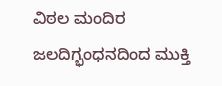ವಿಠಲ ಮಂದಿರ ಜಲದಿಗ್ಭಂಧನದಿಂದ ಮುಕ್ತಿ